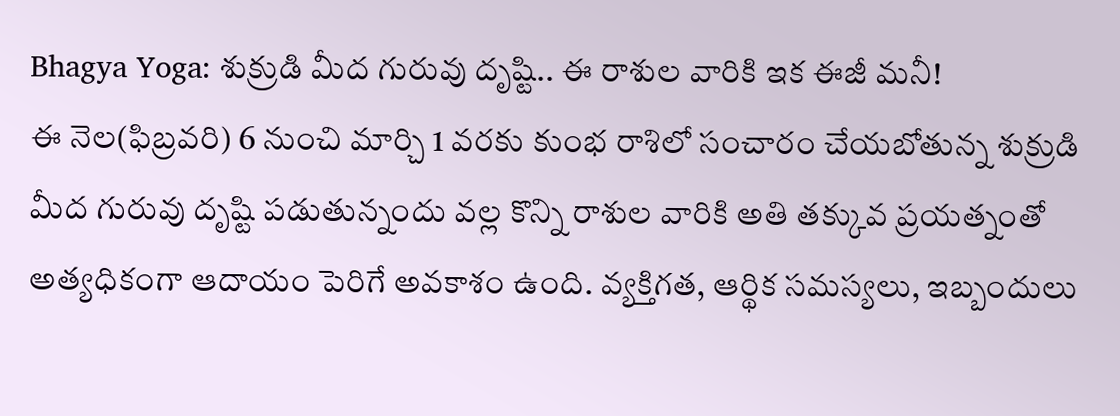Bhagya Yoga: శుక్రుడి మీద గురువు దృష్టి.. ఈ రాశుల వారికి ఇక ఈజీ మనీ!
ఈ నెల(ఫిబ్రవరి) 6 నుంచి మార్చి 1 వరకు కుంభ రాశిలో సంచారం చేయబోతున్న శుక్రుడి మీద గురువు దృష్టి పడుతున్నందు వల్ల కొన్ని రాశుల వారికి అతి తక్కువ ప్రయత్నంతో అత్యధికంగా ఆదాయం పెరిగే అవకాశం ఉంది. వ్యక్తిగత, ఆర్థిక సమస్యలు, ఇబ్బందులు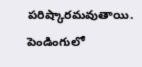పరిష్కారమవుతాయి. పెండింగులో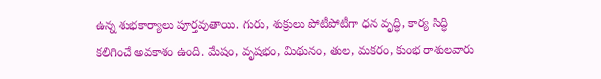ఉన్న శుభకార్యాలు పూర్తవుతాయి. గురు, శుక్రులు పోటీపోటీగా ధన వృద్ధి, కార్య సిద్ధి కలిగించే అవకాశం ఉంది. మేషం, వృషభం, మిథునం, తుల, మకరం, కుంభ రాశులవారు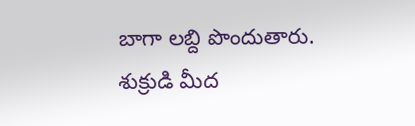బాగా లబ్ది పొందుతారు. శుక్రుడి మీద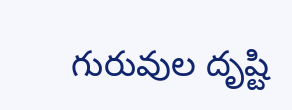గురువుల దృష్టి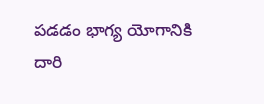పడడం భాగ్య యోగానికి దారి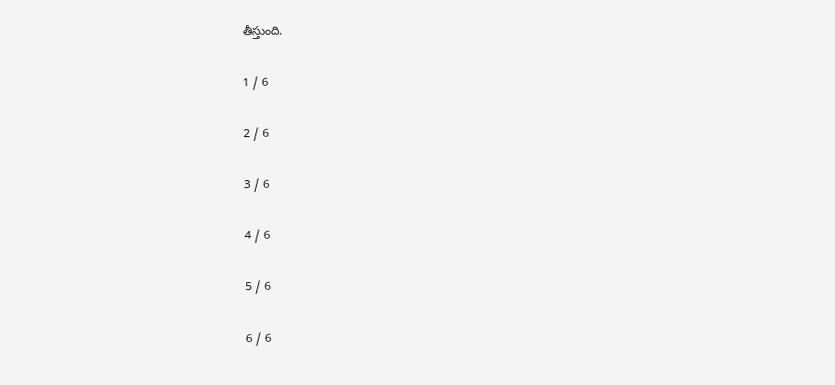తీస్తుంది.

1 / 6

2 / 6

3 / 6

4 / 6

5 / 6

6 / 6